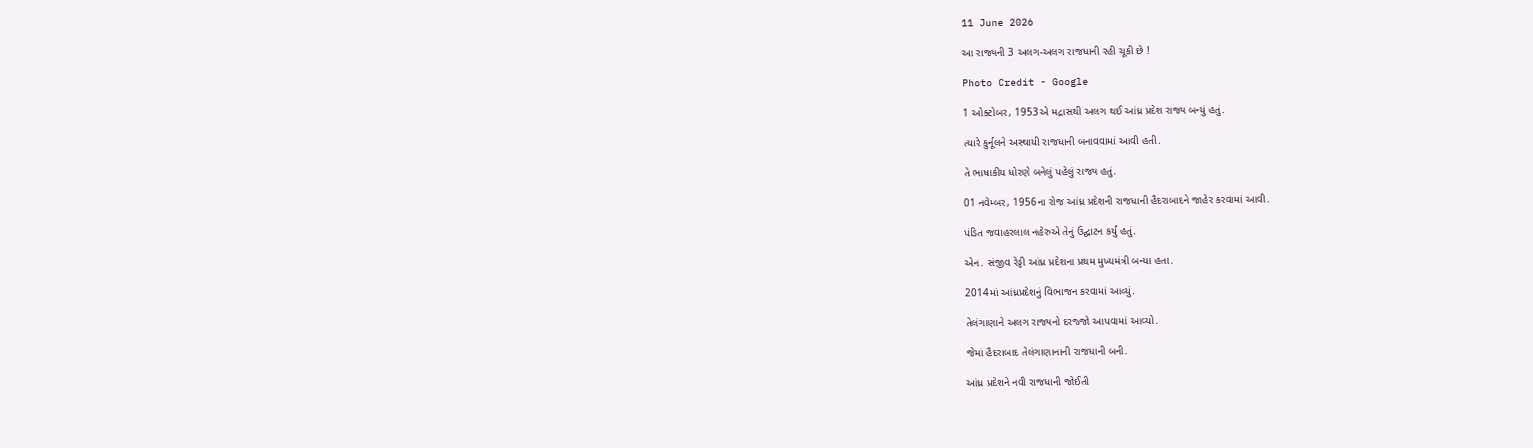11 June 2026

આ રાજ્યની 3 અલગ-અલગ રાજધાની રહી ચૂકી છે !

Photo Credit - Google

1 ઓક્ટોબર, 1953એ મદ્રાસથી અલગ થઈ આંધ્ર પ્રદેશ રાજ્ય બન્યું હતું.

ત્યારે કુર્નૂલને અસ્થાયી રાજધાની બનાવવામાં આવી હતી.

તે ભાષાકીય ધોરણે બનેલું પહેલું રાજ્ય હતું.

01 નવેમ્બર, 1956ના રોજ આંધ્ર પ્રદેશની રાજધાની હૈદરાબાદને જાહેર કરવામાં આવી.

પંડિત જવાહરલાલ નહેરુએ તેનું ઉદ્ઘાટન કર્યું હતું.

એન. સંજીવ રેડ્ડી આંધ્ર પ્રદેશના પ્રથમ મુખ્યમંત્રી બન્યા હતા.

2014માં આંધ્રપ્રદેશનું વિભાજન કરવામાં આવ્યું.

તેલંગાણાને અલગ રાજ્યનો દરજ્જો આપવામાં આવ્યો.

જેમાં હૈદરાબાદ તેલંગાણાનાની રાજધાની બની.

આંધ્ર પ્રદેશને નવી રાજધાની જોઈતી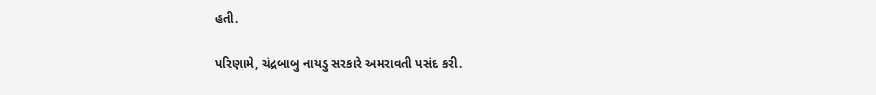હતી.

પરિણામે, ચંદ્રબાબુ નાયડુ સરકારે અમરાવતી પસંદ કરી.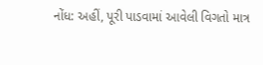નોંધ: અહીં, પૂરી પાડવામાં આવેલી વિગતો માત્ર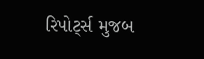રિપોર્ટ્સ મુજબ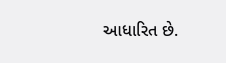આધારિત છે.